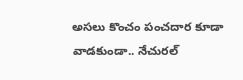అసలు కొంచం పంచదార కూడా వాడకుండా.. నేచురల్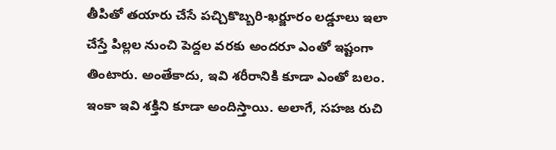తీపితో తయారు చేసే పచ్చికొబ్బరి-ఖర్జూరం లడ్డూలు ఇలా చేస్తే పిల్లల నుంచి పెద్దల వరకు అందరూ ఎంతో ఇష్టంగా తింటారు. అంతేకాదు, ఇవి శరీరానికి కూడా ఎంతో బలం. ఇంకా ఇవి శక్తిని కూడా అందిస్తాయి. అలాగే, సహజ రుచి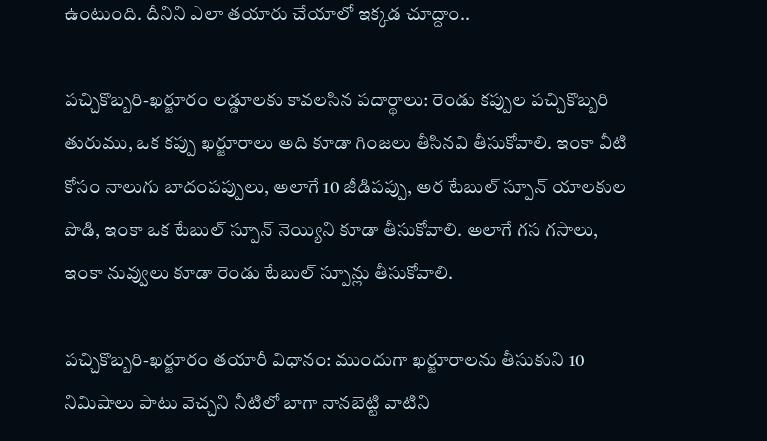ఉంటుంది. దీనిని ఎలా తయారు చేయాలో ఇక్కడ చూద్దాం..

పచ్చికొబ్బరి-ఖర్జూరం లడ్డూలకు కావలసిన పదార్థాలు: రెండు కప్పుల పచ్చికొబ్బరి తురుము, ఒక కప్పు ఖర్జూరాలు అది కూడా గింజలు తీసినవి తీసుకోవాలి. ఇంకా వీటి కోసం నాలుగు బాదంపప్పులు, అలాగే 10 జీడిపప్పు, అర టేబుల్ స్పూన్ యాలకుల పొడి, ఇంకా ఒక టేబుల్ స్పూన్ నెయ్యిని కూడా తీసుకోవాలి. అలాగే గస గసాలు, ఇంకా నువ్వులు కూడా రెండు టేబుల్ స్పూన్లు తీసుకోవాలి.

పచ్చికొబ్బరి-ఖర్జూరం తయారీ విధానం: ముందుగా ఖర్జూరాలను తీసుకుని 10 నిమిషాలు పాటు వెచ్చని నీటిలో బాగా నానబెట్టి వాటిని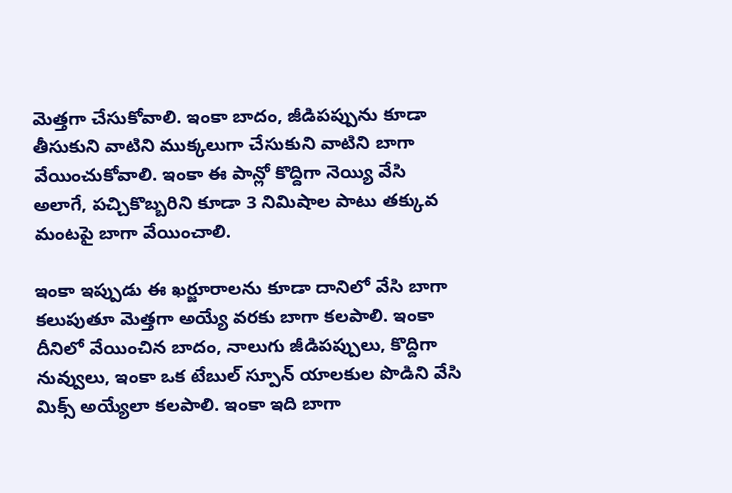మెత్తగా చేసుకోవాలి. ఇంకా బాదం, జీడిపప్పును కూడా తీసుకుని వాటిని ముక్కలుగా చేసుకుని వాటిని బాగా వేయించుకోవాలి. ఇంకా ఈ పాన్లో కొద్దిగా నెయ్యి వేసి అలాగే, పచ్చికొబ్బరిని కూడా 3 నిమిషాల పాటు తక్కువ మంటపై బాగా వేయించాలి.

ఇంకా ఇప్పుడు ఈ ఖర్జూరాలను కూడా దానిలో వేసి బాగా కలుపుతూ మెత్తగా అయ్యే వరకు బాగా కలపాలి. ఇంకా దీనిలో వేయించిన బాదం, నాలుగు జీడిపప్పులు, కొద్దిగా నువ్వులు, ఇంకా ఒక టేబుల్ స్పూన్ యాలకుల పొడిని వేసి మిక్స్ అయ్యేలా కలపాలి. ఇంకా ఇది బాగా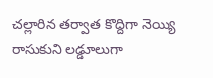చల్లారిన తర్వాత కొద్దిగా నెయ్యి రాసుకుని లడ్డూలుగా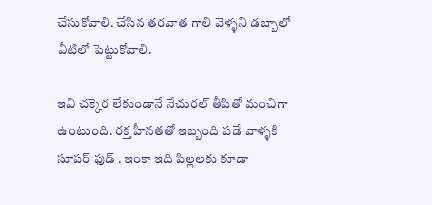చేసుకోవాలి. చేసిన తరవాత గాలి వెళ్ళని డబ్బాలో వీటిలో పెట్టుకోవాలి.

ఇవి చక్కెర లేకుండానే నేచురల్ తీపితో మంచిగా ఉంటుంది. రక్త హీనతతో ఇబ్బంది పడే వాళ్ళకి సూపర్ ఫుడ్ . ఇంకా ఇది పిల్లలకు కూడా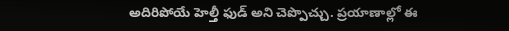అదిరిపోయే హెల్తీ ఫుడ్ అని చెప్పొచ్చు. ప్రయాణాల్లో ఈ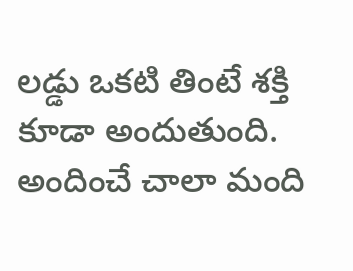లడ్డు ఒకటి తింటే శక్తి కూడా అందుతుంది. అందించే చాలా మంది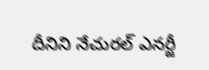దీనిని నేచురల్ ఎనర్జీ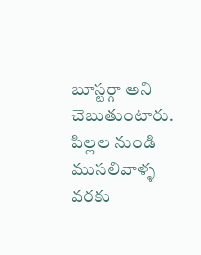బూస్టర్గా అని చెబుతుంటారు. పిల్లల నుండి ముసలివాళ్ళ వరకు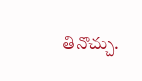తినొచ్చు.